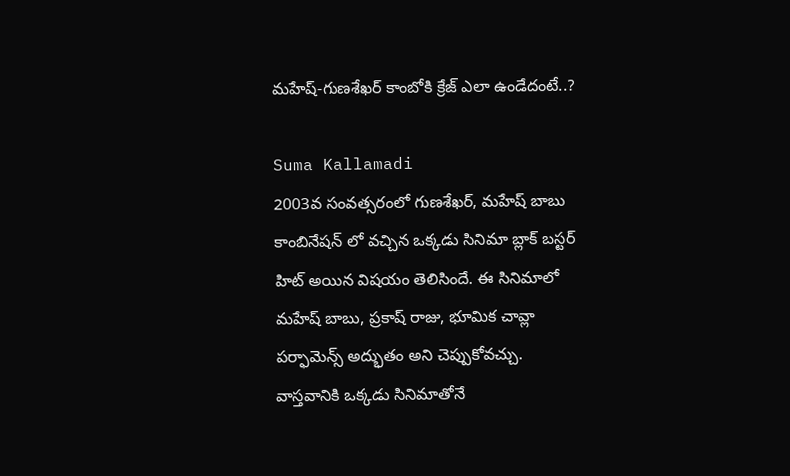మహేష్-గుణశేఖర్ కాంబోకి క్రేజ్ ఎలా ఉండేదంటే..?

Suma Kallamadi
2003వ సంవత్సరంలో గుణశేఖర్, మహేష్ బాబు కాంబినేషన్ లో వచ్చిన ఒక్కడు సినిమా బ్లాక్ బస్టర్ హిట్ అయిన విషయం తెలిసిందే. ఈ సినిమాలో మహేష్ బాబు, ప్రకాష్ రాజు, భూమిక చావ్లా పర్ఫామెన్స్ అద్భుతం అని చెప్పుకోవచ్చు. వాస్తవానికి ఒక్కడు సినిమాతోనే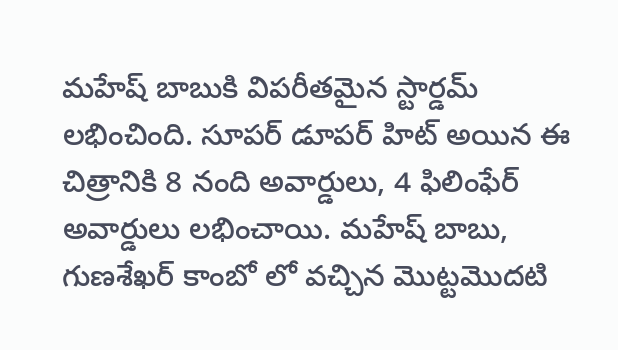మహేష్ బాబుకి విపరీతమైన స్టార్డమ్ లభించింది. సూపర్ డూపర్ హిట్ అయిన ఈ చిత్రానికి 8 నంది అవార్డులు, 4 ఫిలింఫేర్ అవార్డులు లభించాయి. మహేష్ బాబు, గుణశేఖర్ కాంబో లో వచ్చిన మొట్టమొదటి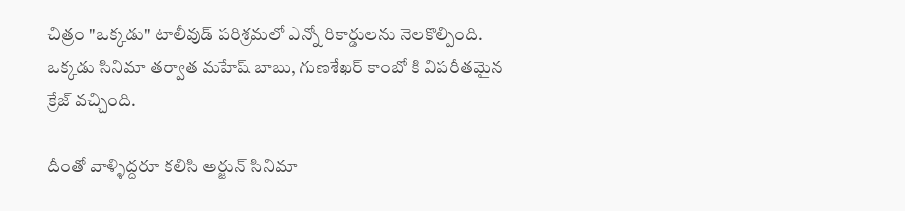చిత్రం "ఒక్కడు" టాలీవుడ్ పరిశ్రమలో ఎన్నో రికార్డులను నెలకొల్పింది. ఒక్కడు సినిమా తర్వాత మహేష్ బాబు, గుణశేఖర్ కాంబో కి విపరీతమైన క్రేజ్ వచ్చింది.

దీంతో వాళ్ళిద్దరూ కలిసి అర్జున్ సినిమా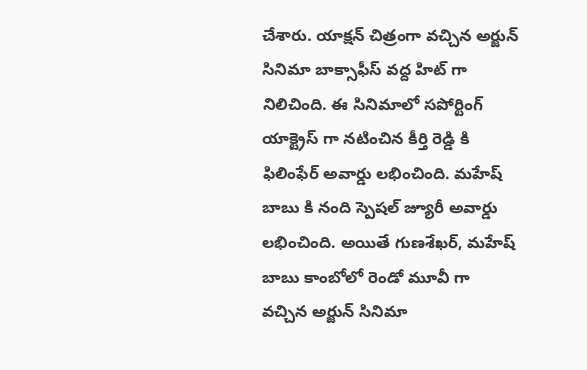చేశారు. యాక్షన్ చిత్రంగా వచ్చిన అర్జున్ సినిమా బాక్సాఫీస్ వద్ద హిట్ గా నిలిచింది. ఈ సినిమాలో సపోర్టింగ్ యాక్ట్రెస్ గా నటించిన కీర్తి రెడ్డి కి ఫిలింఫేర్ అవార్డు లభించింది. మహేష్ బాబు కి నంది స్పెషల్ జ్యూరీ అవార్డు లభించింది. అయితే గుణశేఖర్, మహేష్ బాబు కాంబోలో రెండో మూవీ గా వచ్చిన అర్జున్ సినిమా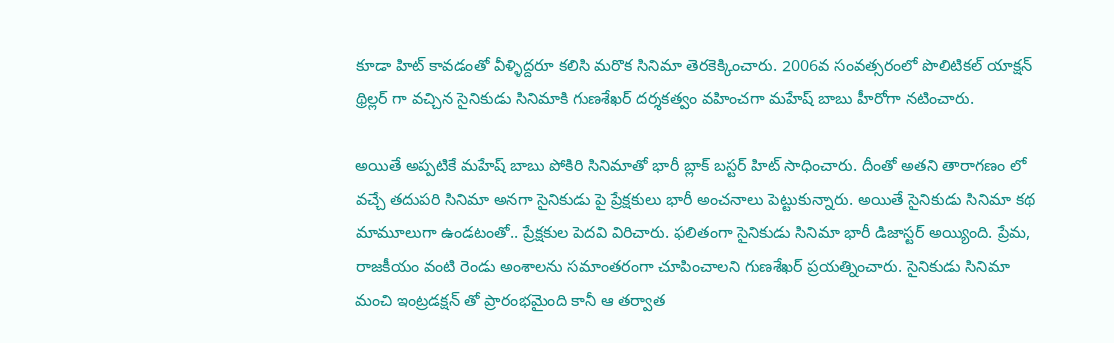కూడా హిట్ కావడంతో వీళ్ళిద్దరూ కలిసి మరొక సినిమా తెరకెక్కించారు. 2006వ సంవత్సరంలో పొలిటికల్ యాక్షన్ థ్రిల్లర్ గా వచ్చిన సైనికుడు సినిమాకి గుణశేఖర్ దర్శకత్వం వహించగా మహేష్ బాబు హీరోగా నటించారు.

అయితే అప్పటికే మహేష్ బాబు పోకిరి సినిమాతో భారీ బ్లాక్ బస్టర్ హిట్ సాధించారు. దీంతో అతని తారాగణం లో వచ్చే తదుపరి సినిమా అనగా సైనికుడు పై ప్రేక్షకులు భారీ అంచనాలు పెట్టుకున్నారు. అయితే సైనికుడు సినిమా కథ మామూలుగా ఉండటంతో.. ప్రేక్షకుల పెదవి విరిచారు. ఫలితంగా సైనికుడు సినిమా భారీ డిజాస్టర్ అయ్యింది. ప్రేమ, రాజకీయం వంటి రెండు అంశాలను సమాంతరంగా చూపించాలని గుణశేఖర్ ప్రయత్నించారు. సైనికుడు సినిమా మంచి ఇంట్రడక్షన్ తో ప్రారంభమైంది కానీ ఆ తర్వాత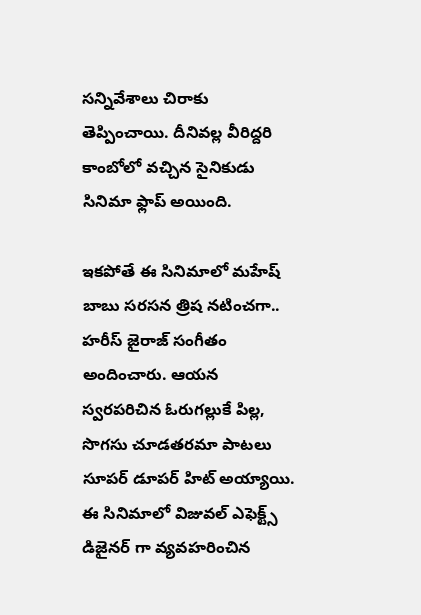సన్నివేశాలు చిరాకు తెప్పించాయి. దీనివల్ల వీరిద్దరి కాంబోలో వచ్చిన సైనికుడు సినిమా ఫ్లాప్ అయింది.

ఇకపోతే ఈ సినిమాలో మహేష్ బాబు సరసన త్రిష నటించగా.. హరీస్ జైరాజ్ సంగీతం అందించారు. ఆయన స్వరపరిచిన ఓరుగల్లుకే పిల్ల, సొగసు చూడతరమా పాటలు సూపర్ డూపర్ హిట్ అయ్యాయి. ఈ సినిమాలో విజువల్ ఎఫెక్ట్స్ డిజైనర్ గా వ్యవహరించిన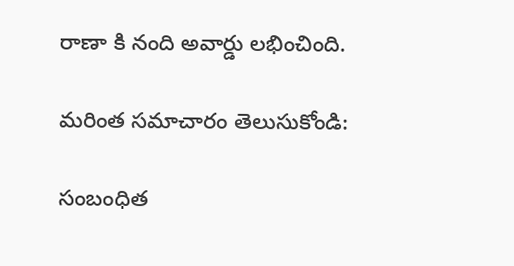రాణా కి నంది అవార్డు లభించింది.

మరింత సమాచారం తెలుసుకోండి:

సంబంధిత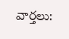వార్తలు: